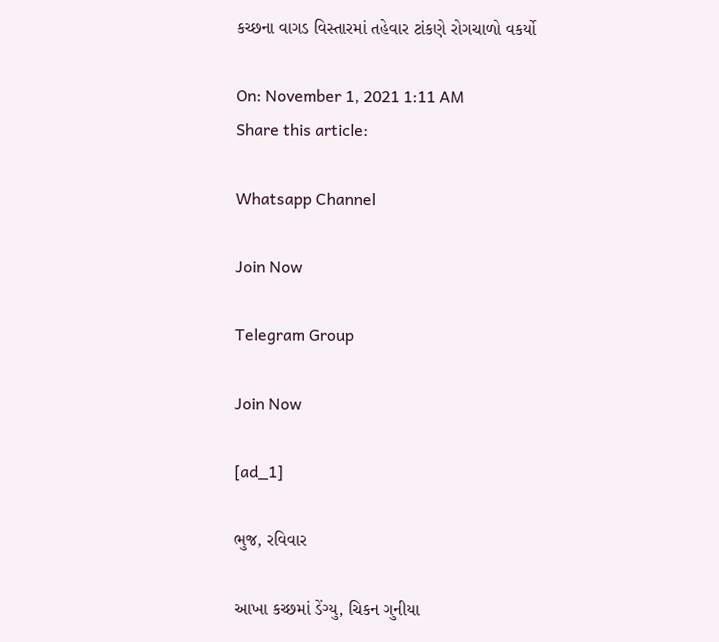કચ્છના વાગડ વિસ્તારમાં તહેવાર ટાંકણે રોગચાળો વકર્યો

On: November 1, 2021 1:11 AM
Share this article:

Whatsapp Channel

Join Now

Telegram Group

Join Now

[ad_1]

ભુજ, રવિવાર

આખા કચ્છમાં ડેંગ્યુ, ચિકન ગુનીયા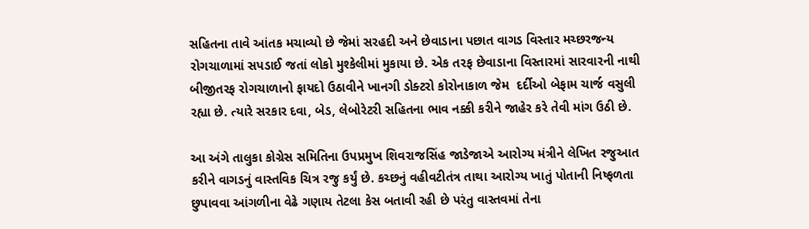સહિતના તાવે આંતક મચાવ્યો છે જેમાં સરહદી અને છેવાડાના પછાત વાગડ વિસ્તાર મચ્છરજન્ય રોગચાળામાં સપડાઈ જતાં લોકો મુશ્કેલીમાં મુકાયા છે. એક તરફ છેવાડાના વિસ્તારમાં સારવારની નાથી બીજીતરફ રોગચાળાનો ફાયદો ઉઠાવીને ખાનગી ડોક્ટરો કોરોનાકાળ જેમ  દર્દીઓ બેફામ ચાર્જ વસુલી રહ્યા છે. ત્યારે સરકાર દવા, બેડ, લેબોરેટરી સહિતના ભાવ નક્કી કરીને જાહેર કરે તેવી માંગ ઉઠી છે.

આ અંગે તાલુકા કોગ્રેસ સમિતિના ઉપપ્રમુખ શિવરાજસિંહ જાડેજાએ આરોગ્ય મંત્રીને લેખિત રજુઆત કરીને વાગડનું વાસ્તવિક ચિત્ર રજુ કર્યું છે. કચ્છનું વહીવટીતંત્ર તાથા આરોગ્ય ખાતું પોતાની નિષ્ફળતા છુપાવવા આંગળીના વેઢે ગણાય તેટલા કેસ બતાવી રહી છે પરંતુ વાસ્તવમાં તેના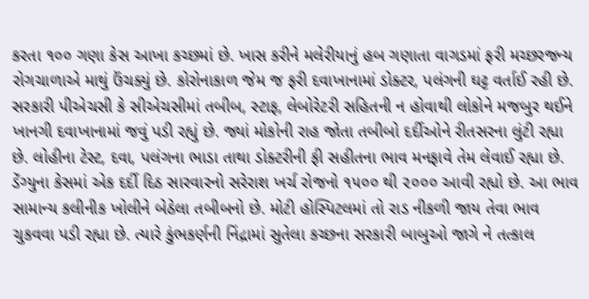કરતા ૧૦૦ ગણા કેસ આખા કચ્છમાં છે. ખાસ કરીને મલેરીયાનું હબ ગણાતા વાગડમાં ફરી મચ્છરજન્ય રોગચાળાએ માથું ઉંચક્યું છે. કોરોનાકાળ જેમ જ ફરી દવાખાનામાં ડોક્ટર, પલંગની ઘટ્ટ વર્તાઈ રહી છે. સરકારી પીએચસી કે સીએચસીમાં તબીબ, સ્ટાફ, લેબોરેટરી સહિતની ન હોવાથી લોકોને મજબુર થઈને ખાનગી દવાખાનામાં જવું પડી રહ્યું છે. જ્યાં મોકોની રાહ જોતા તબીબો દર્દીઓને રીતસરના લુંટી રહ્યા છે. લોહીના ટેસ્ટ, દવા, પલંગના ભાડા તાથા ડોક્ટરીની ફી સહીતના ભાવ મનફાવે તેમ લેવાઈ રહ્યા છે. ડેંગ્યુના કેસમાં એક દર્દી દિઠ સારવારનો સરેરાશ ખર્ચ રોજનો ૧૫૦૦ થી ૨૦૦૦ આવી રહ્યો છે. આ ભાવ સામાન્ય કલીનીક ખોલીને બેઠેલા તબીબનો છે. મોટી હોસ્પિટલમાં તો રાડ નીકળી જાય તેવા ભાવ ચુકવવા પડી રહ્યા છે. ત્યારે કુંભકર્ણની નિંદ્રામાં સુતેલા કચ્છના સરકારી બાબુઓ જાગે ને તત્કાલ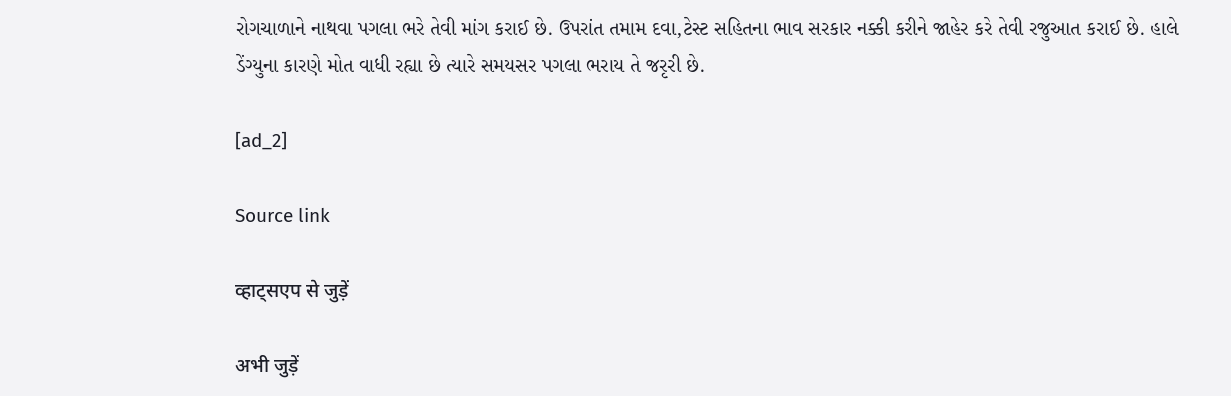રોગચાળાને નાથવા પગલા ભરે તેવી માંગ કરાઈ છે. ઉપરાંત તમામ દવા,ટેસ્ટ સહિતના ભાવ સરકાર નક્કી કરીને જાહેર કરે તેવી રજુઆત કરાઈ છે. હાલે ડેંગ્યુના કારણે મોત વાધી રહ્યા છે ત્યારે સમયસર પગલા ભરાય તે જરૃરી છે.

[ad_2]

Source link

व्हाट्सएप से जुड़ें

अभी जुड़ें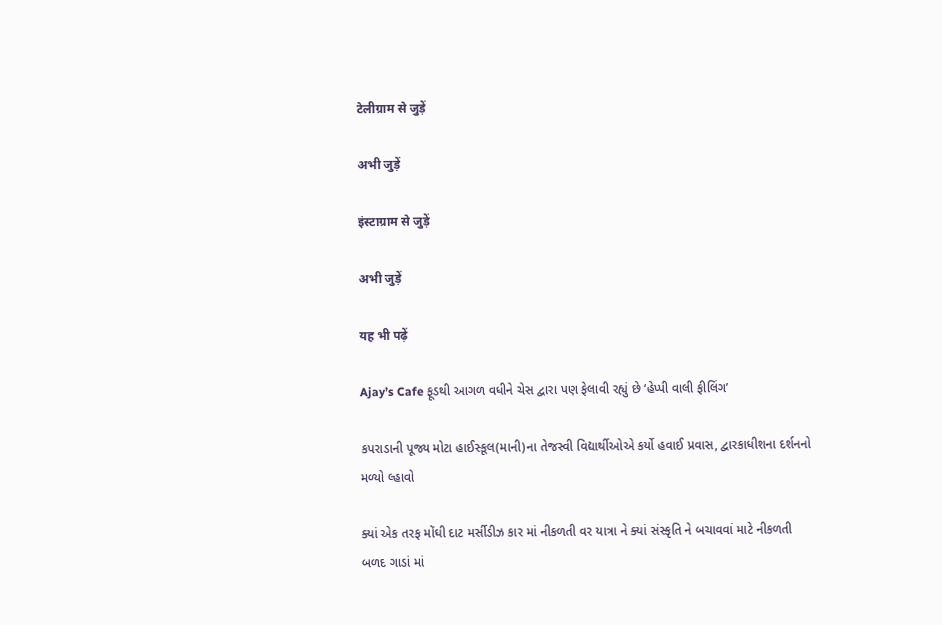टेलीग्राम से जुड़ें

अभी जुड़ें

इंस्टाग्राम से जुड़ें

अभी जुड़ें

यह भी पढ़ें

Ajay’s Cafe ફૂડથી આગળ વધીને ચેસ દ્વારા પણ ફેલાવી રહ્યું છે ‘હેપ્પી વાલી ફીલિંગ’

કપરાડાની પૂજ્ય મોટા હાઈસ્કૂલ(માની)ના તેજસ્વી વિદ્યાર્થીઓએ કર્યો હવાઈ પ્રવાસ, દ્વારકાધીશના દર્શનનો મળ્યો લ્હાવો

ક્યાં એક તરફ મોંઘી દાટ મર્સીડીઝ કાર માં નીકળતી વર યાત્રા ને ક્યાં સંસ્કૃતિ ને બચાવવાં માટે નીકળતી બળદ ગાડાં માં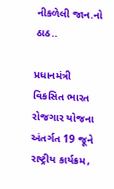નીકળેલી જાન.નો ઠાઠ..

પ્રધાનમંત્રી વિકસિત ભારત રોજગાર યોજના અંતર્ગત 19 જૂને રાષ્ટ્રીય કાર્યક્રમ,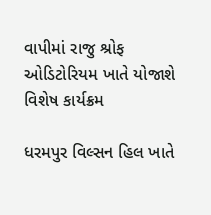વાપીમાં રાજુ શ્રોફ ઓડિટોરિયમ ખાતે યોજાશે વિશેષ કાર્યક્રમ

ધરમપુર વિલ્સન હિલ ખાતે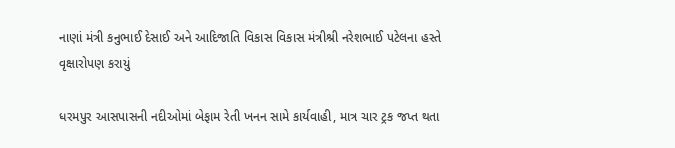નાણાં મંત્રી કનુભાઈ દેસાઈ અને આદિજાતિ વિકાસ વિકાસ મંત્રીશ્રી નરેશભાઈ પટેલના હસ્તે વૃક્ષારોપણ કરાયું

ધરમપુર આસપાસની નદીઓમાં બેફામ રેતી ખનન સામે કાર્યવાહી, માત્ર ચાર ટ્રક જપ્ત થતા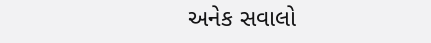અનેક સવાલો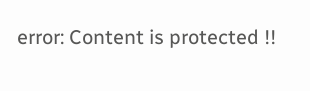error: Content is protected !!